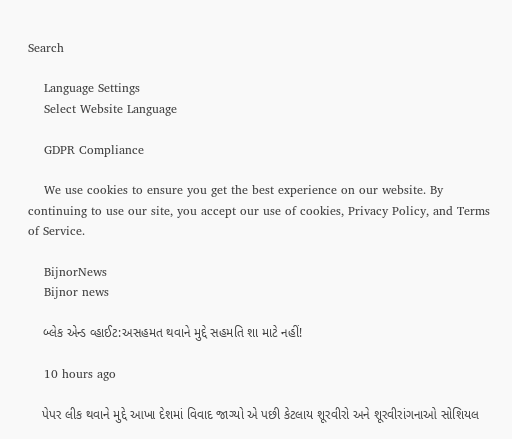Search

    Language Settings
    Select Website Language

    GDPR Compliance

    We use cookies to ensure you get the best experience on our website. By continuing to use our site, you accept our use of cookies, Privacy Policy, and Terms of Service.

    BijnorNews
    Bijnor news

    બ્લેક એન્ડ વ્હાઈટ:અસહમત થવાને મુદ્દે સહમતિ શા માટે નહીં!

    10 hours ago

    પેપર લીક થવાને મુદ્દે આખા દેશમાં વિવાદ જાગ્યો એ પછી કેટલાય શૂરવીરો અને શૂરવીરાંગનાઓ સોશિયલ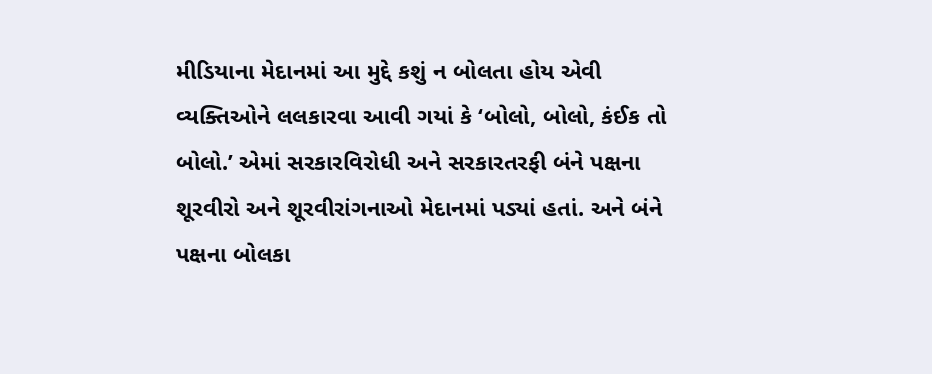મીડિયાના મેદાનમાં આ મુદ્દે કશું ન બોલતા હોય એવી વ્યક્તિઓને લલકારવા આવી ગયાં કે ‘બોલો, બોલો, કંઈક તો બોલો.’ એમાં સરકારવિરોધી અને સરકારતરફી બંને પક્ષના શૂરવીરો અને શૂરવીરાંગનાઓ મેદાનમાં પડ્યાં હતાં. અને બંને પક્ષના બોલકા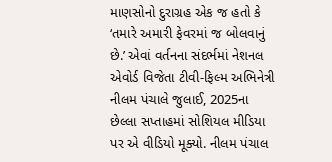માણસોનો દુરાગ્રહ એક જ હતો કે ‘તમારે અમારી ફેવરમાં જ બોલવાનું છે.’ એવાં વર્તનના સંદર્ભમાં નેશનલ એવોર્ડ વિજેતા ટીવી-ફિલ્મ અભિનેત્રી નીલમ પંચાલે જુલાઈ, 2025ના છેલ્લા સપ્તાહમાં સોશિયલ મીડિયા પર એ વીડિયો મૂક્યો. નીલમ પંચાલ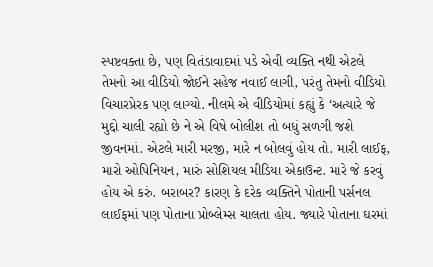સ્પષ્ટવક્તા છે, પણ વિતંડાવાદમાં પડે એવી વ્યક્તિ નથી એટલે તેમનો આ વીડિયો જોઈને સહેજ નવાઈ લાગી, પરંતુ તેમનો વીડિયો વિચારપ્રેરક પણ લાગ્યો. નીલમે એ વીડિયોમાં કહ્યું કે ‘અત્યારે જે મુદ્દો ચાલી રહ્યો છે ને એ વિષે બોલીશ તો બધું સળગી જશે જીવનમાં. એટલે મારી મરજી, મારે ન બોલવું હોય તો. મારી લાઈફ, મારો ઓપિનિયન, મારું સોશિયલ મીડિયા એકાઉન્ટ. મારે જે કરવું હોય એ કરું. બરાબર? કારણ કે દરેક વ્યક્તિને પોતાની પર્સનલ લાઈફમાં પણ પોતાના પ્રોબ્લેમ્સ ચાલતા હોય. જ્યારે પોતાના ઘરમાં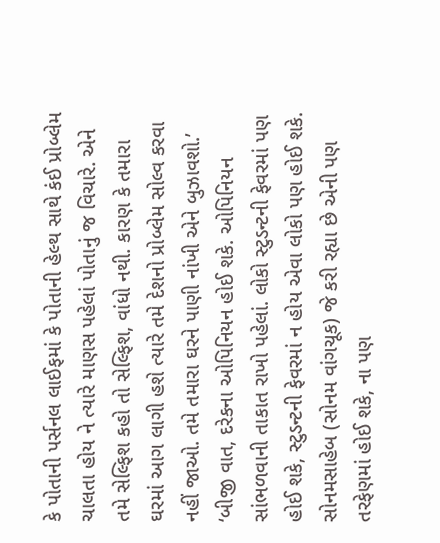કે પોતાની પર્સનલ લાઈફમાં કે પોતાની હેલ્થ સાથે કંઈ પ્રોબ્લેમ ચાલતા હોય ને ત્યારે માણસ પહેલાં પોતાનું જ વિચારે. એને તમે સેલ્ફિશ કહો તો સેલ્ફિશ, વાંધો નથી. કારણ કે તમારા ઘરમાં આગ લાગી હશે ત્યારે તમે દેશનો પ્રોબ્લેમ સોલ્વ કરવા નહીં જાઓ. તમે તમારા ઘરને પાણી નાંખી એને બુઝાવશો.’ ‘બીજી વાત, દરેકના ઓપિનિયન હોઈ શકે. ઓપિનિયન સાંભળવાની તાકાત રાખો પહેલાં. લોકો સ્ટુડન્ટની ફેવરમાં પણ હોઈ શકે, સ્ટુડન્ટની ફેવરમાં ન હોય એવા લોકો પણ હોઈ શકે. સોનમસાહેબ (સોનમ વાંગચૂક) જે કરી રહ્યા છે એની પણ તરફેણમાં હોઈ શકે, ના પણ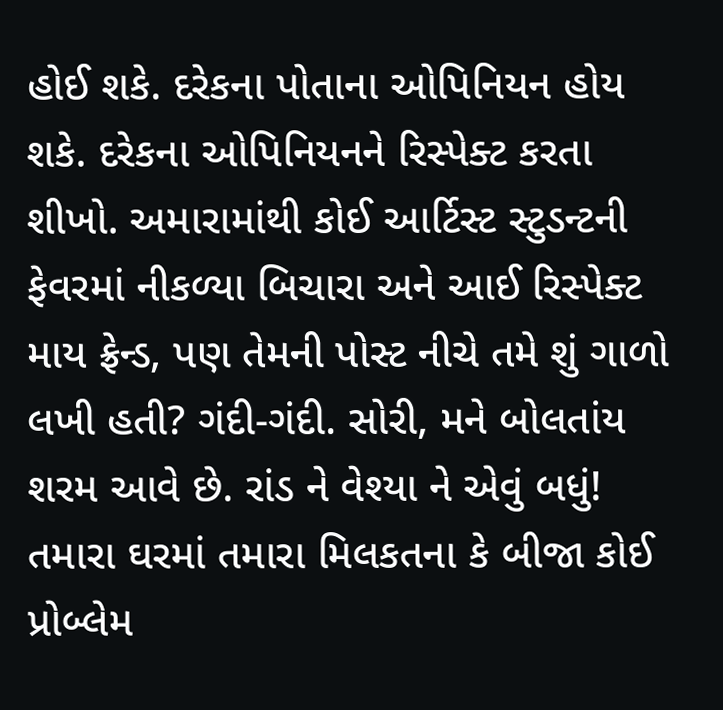હોઈ શકે. દરેકના પોતાના ઓપિનિયન હોય શકે. દરેકના ઓપિનિયનને રિસ્પેક્ટ કરતા શીખો. અમારામાંથી કોઈ આર્ટિસ્ટ સ્ટુડન્ટની ફેવરમાં નીકળ્યા બિચારા અને આઈ રિસ્પેક્ટ માય ફ્રેન્ડ, પણ તેમની પોસ્ટ નીચે તમે શું ગાળો લખી હતી? ગંદી-ગંદી. સોરી, મને બોલતાંય શરમ આવે છે. રાંડ ને વેશ્યા ને એવું બધું! તમારા ઘરમાં તમારા મિલકતના કે બીજા કોઈ પ્રોબ્લેમ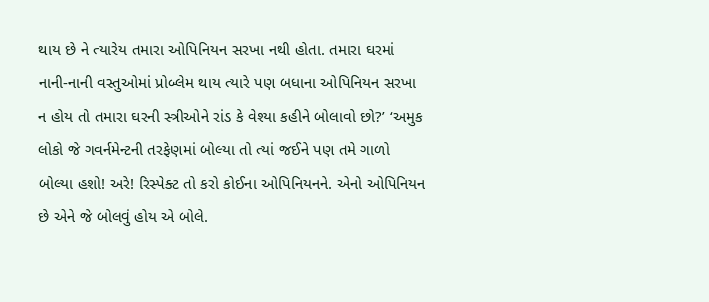થાય છે ને ત્યારેય તમારા ઓપિનિયન સરખા નથી હોતા. તમારા ઘરમાં નાની-નાની વસ્તુઓમાં પ્રોબ્લેમ થાય ત્યારે પણ બધાના ઓપિનિયન સરખા ન હોય તો તમારા ઘરની સ્ત્રીઓને રાંડ કે વેશ્યા કહીને બોલાવો છો?’ ‘અમુક લોકો જે ગવર્નમેન્ટની તરફેણમાં બોલ્યા તો ત્યાં જઈને પણ તમે ગાળો બોલ્યા હશો! અરે! રિસ્પેક્ટ તો કરો કોઈના ઓપિનિયનને. એનો ઓપિનિયન છે એને જે બોલવું હોય એ બોલે.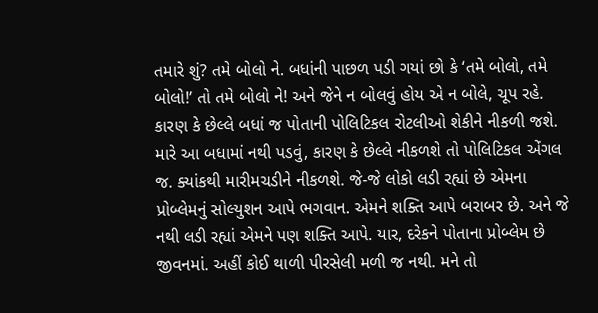તમારે શું? તમે બોલો ને. બધાંની પાછળ પડી ગયાં છો કે ‘તમે બોલો, તમે બોલો!’ તો તમે બોલો ને! અને જેને ન બોલવું હોય એ ન બોલે, ચૂપ રહે. કારણ કે છેલ્લે બધાં જ પોતાની પોલિટિકલ રોટલીઓ શેકીને નીકળી જશે. મારે આ બધામાં નથી પડવું, કારણ કે છેલ્લે નીકળશે તો પોલિટિકલ એંગલ જ. ક્યાંકથી મારીમચડીને નીકળશે. જે-જે લોકો લડી રહ્યાં છે એમના પ્રોબ્લેમનું સોલ્યુશન આપે ભગવાન. એમને શક્તિ આપે બરાબર છે. અને જે નથી લડી રહ્યાં એમને પણ શક્તિ આપે. યાર, દરેકને પોતાના પ્રોબ્લેમ છે જીવનમાં. અહીં કોઈ થાળી પીરસેલી મળી જ નથી. મને તો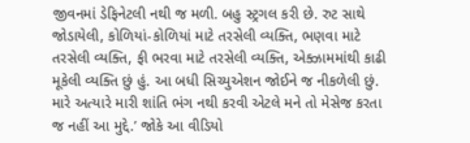જીવનમાં ડેફિનેટલી નથી જ મળી. બહુ સ્ટ્રગલ કરી છે. રુટ સાથે જોડાયેલી, કોળિયાં-કોળિયાં માટે તરસેલી વ્યક્તિ, ભણવા માટે તરસેલી વ્યક્તિ, ફી ભરવા માટે તરસેલી વ્યક્તિ, એક્ઝામમાંથી કાઢી મૂકેલી વ્યક્તિ છું હું. આ બધી સિચ્યુએશન જોઈને જ નીકળેલી છું. મારે અત્યારે મારી શાંતિ ભંગ નથી કરવી એટલે મને તો મેસેજ કરતા જ નહીં આ મુદ્દે.’ જોકે આ વીડિયો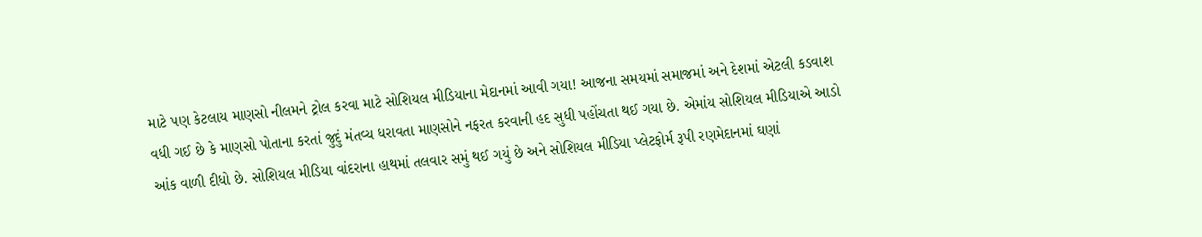માટે પણ કેટલાય માણસો નીલમને ટ્રોલ કરવા માટે સોશિયલ મીડિયાના મેદાનમાં આવી ગયા! આજના સમયમાં સમાજમાં અને દેશમાં એટલી કડવાશ વધી ગઈ છે કે માણસો પોતાના કરતાં જુદું મંતવ્ય ધરાવતા માણસોને નફરત કરવાની હદ સુધી પહોંચતા થઈ ગયા છે. એમાંય સોશિયલ મીડિયાએ આડો આંક વાળી દીધો છે. સોશિયલ મીડિયા વાંદરાના હાથમાં તલવાર સમું થઈ ગયું છે અને સોશિયલ મીડિયા પ્લેટફોર્મ રૂપી રણમેદાનમાં ઘણાં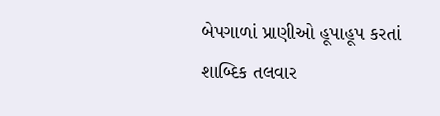બેપગાળાં પ્રાણીઓ હૂપાહૂપ કરતાં શાબ્દિક તલવાર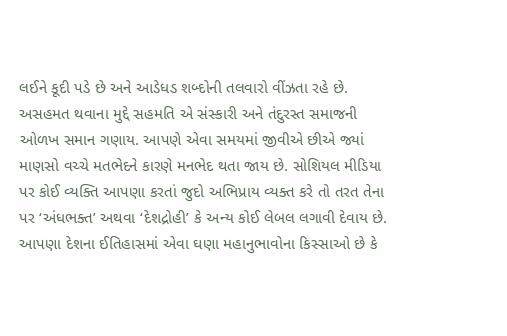લઈને કૂદી પડે છે અને આડેધડ શબ્દોની તલવારો વીંઝતા રહે છે. અસહમત થવાના મુદ્દે સહમતિ એ સંસ્કારી અને તંદુરસ્ત સમાજની ઓળખ સમાન ગણાય. આપણે એવા સમયમાં જીવીએ છીએ જ્યાં માણસો વચ્ચે મતભેદને કારણે મનભેદ થતા જાય છે. સોશિયલ મીડિયા પર કોઈ વ્યક્તિ આપણા કરતાં જુદો અભિપ્રાય વ્યક્ત કરે તો તરત તેના પર ‘અંધભક્ત’ અથવા ‘દેશદ્રોહી’ કે અન્ય કોઈ લેબલ લગાવી દેવાય છે. આપણા દેશના ઈતિહાસમાં એવા ઘણા મહાનુભાવોના કિસ્સાઓ છે કે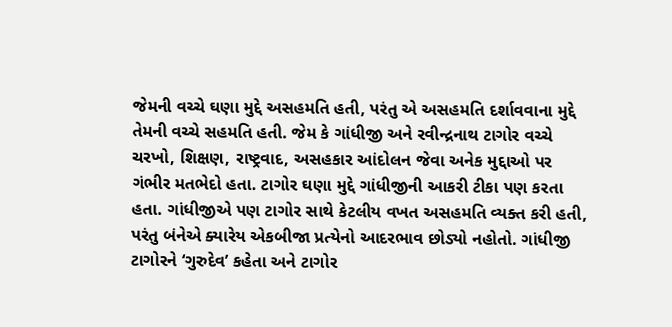જેમની વચ્ચે ઘણા મુદ્દે અસહમતિ હતી, પરંતુ એ અસહમતિ દર્શાવવાના મુદ્દે તેમની વચ્ચે સહમતિ હતી. જેમ કે ગાંધીજી અને રવીન્દ્રનાથ ટાગોર વચ્ચે ચરખો, શિક્ષણ, રાષ્ટ્રવાદ, અસહકાર આંદોલન જેવા અનેક મુદ્દાઓ પર ગંભીર મતભેદો હતા. ટાગોર ઘણા મુદ્દે ગાંધીજીની આકરી ટીકા પણ કરતા હતા. ગાંધીજીએ પણ ટાગોર સાથે કેટલીય વખત અસહમતિ વ્યક્ત કરી હતી, પરંતુ બંનેએ ક્યારેય એકબીજા પ્રત્યેનો આદરભાવ છોડ્યો નહોતો. ગાંધીજી ટાગોરને ‘ગુરુદેવ’ કહેતા અને ટાગોર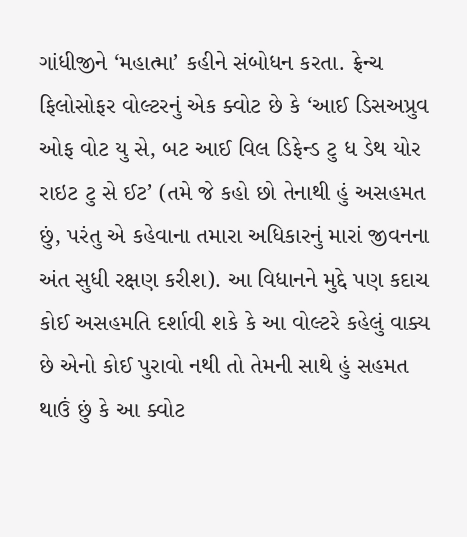ગાંધીજીને ‘મહાત્મા’ કહીને સંબોધન કરતા. ફ્રેન્ચ ફિલોસોફર વોલ્ટરનું એક ક્વોટ છે કે ‘આઈ ડિસઅપ્રુવ ઓફ વોટ યુ સે, બટ આઈ વિલ ડિફેન્ડ ટુ ધ ડેથ યોર રાઇટ ટુ સે ઈટ’ (તમે જે કહો છો તેનાથી હું અસહમત છું, પરંતુ એ કહેવાના તમારા અધિકારનું મારાં જીવનના અંત સુધી રક્ષણ કરીશ). આ વિધાનને મુદ્દે પણ કદાચ કોઈ અસહમતિ દર્શાવી શકે કે આ વોલ્ટરે કહેલું વાક્ય છે એનો કોઈ પુરાવો નથી તો તેમની સાથે હું સહમત થાઉં છું કે આ ક્વોટ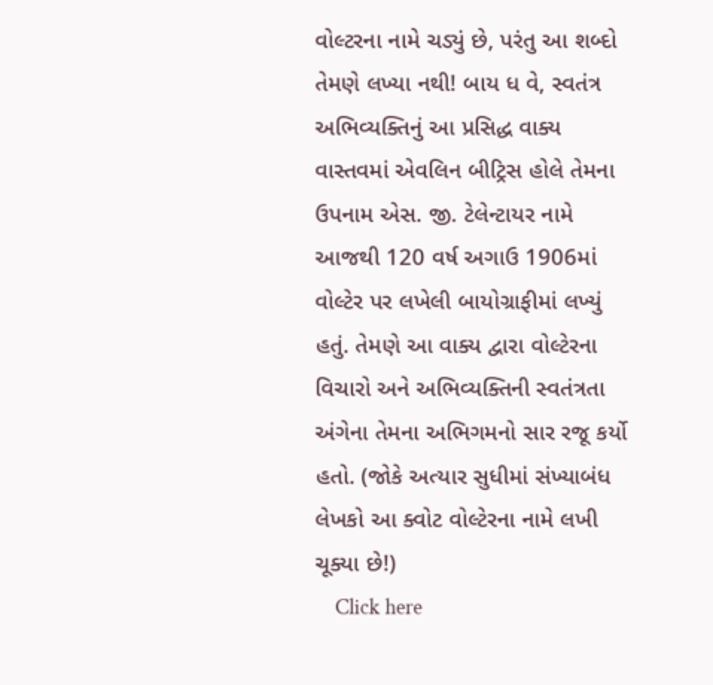વોલ્ટરના નામે ચડ્યું છે, પરંતુ આ શબ્દો તેમણે લખ્યા નથી! બાય ધ વે, સ્વતંત્ર અભિવ્યક્તિનું આ પ્રસિદ્ધ વાક્ય વાસ્તવમાં એવલિન બીટ્રિસ હોલે તેમના ઉપનામ એસ. જી. ટેલેન્ટાયર નામે આજથી 120 વર્ષ અગાઉ 1906માં વોલ્ટેર પર લખેલી બાયોગ્રાફીમાં લખ્યું હતું. તેમણે આ વાક્ય દ્વારા વોલ્ટેરના વિચારો અને અભિવ્યક્તિની સ્વતંત્રતા અંગેના તેમના અભિગમનો સાર રજૂ કર્યો હતો. (જોકે અત્યાર સુધીમાં સંખ્યાબંધ લેખકો આ ક્વોટ વોલ્ટેરના નામે લખી ચૂક્યા છે!)
    Click here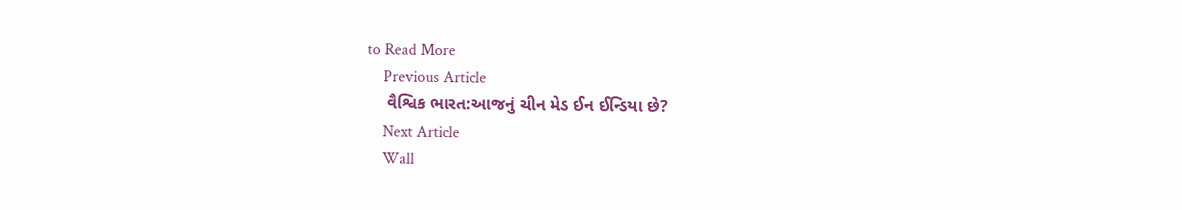to Read More
    Previous Article
    વૈશ્વિક ભારત:આજનું ચીન મેડ ઈન ઈન્ડિયા છે?
    Next Article
    Wall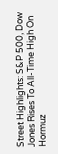Street Highlights: S&P 500, Dow Jones Rises To All-Time High On Hormuz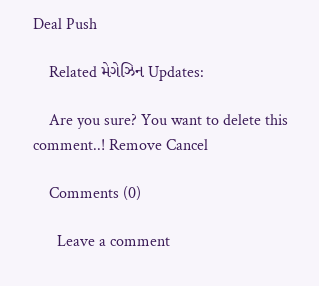Deal Push

    Related મેગેઝિન Updates:

    Are you sure? You want to delete this comment..! Remove Cancel

    Comments (0)

      Leave a comment